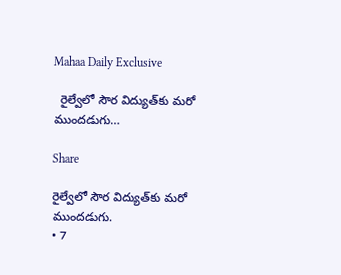Mahaa Daily Exclusive

  రైల్వేలో సౌర విద్యుత్‌కు మరో ముందడుగు…

Share

రైల్వేలో సౌర విద్యుత్‌కు మరో ముందడుగు.
• 7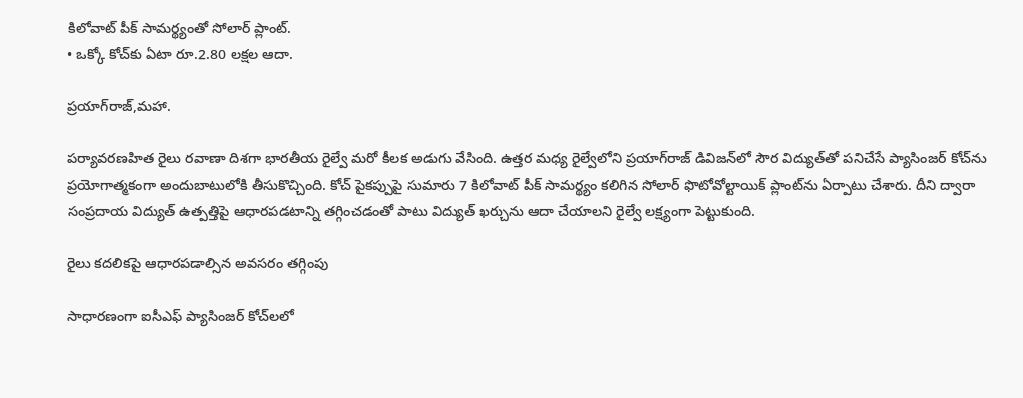కిలోవాట్‌ పీక్‌ సామర్థ్యంతో సోలార్‌ ప్లాంట్‌.
• ఒక్కో కోచ్‌కు ఏటా రూ.2.80 లక్షల ఆదా.

ప్రయాగ్‌రాజ్‌,మహా.

పర్యావరణహిత రైలు రవాణా దిశగా భారతీయ రైల్వే మరో కీలక అడుగు వేసింది. ఉత్తర మధ్య రైల్వేలోని ప్రయాగ్‌రాజ్‌ డివిజన్‌లో సౌర విద్యుత్‌తో పనిచేసే ప్యాసింజర్‌ కోచ్‌ను ప్రయోగాత్మకంగా అందుబాటులోకి తీసుకొచ్చింది. కోచ్‌ పైకప్పుపై సుమారు 7 కిలోవాట్‌ పీక్‌ సామర్థ్యం కలిగిన సోలార్‌ ఫొటోవోల్టాయిక్‌ ప్లాంట్‌ను ఏర్పాటు చేశారు. దీని ద్వారా సంప్రదాయ విద్యుత్‌ ఉత్పత్తిపై ఆధారపడటాన్ని తగ్గించడంతో పాటు విద్యుత్‌ ఖర్చును ఆదా చేయాలని రైల్వే లక్ష్యంగా పెట్టుకుంది.

రైలు కదలికపై ఆధారపడాల్సిన అవసరం తగ్గింపు

సాధారణంగా ఐసీఎఫ్‌ ప్యాసింజర్‌ కోచ్‌లలో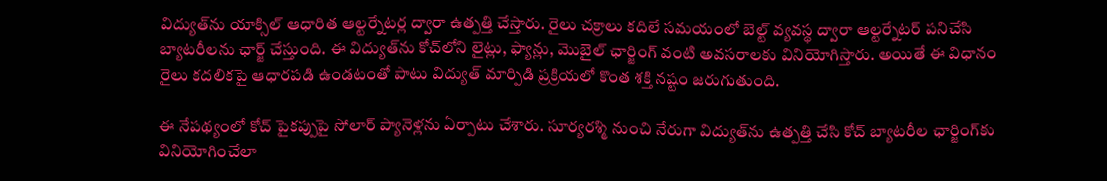విద్యుత్‌ను యాక్సిల్‌ ఆధారిత ఆల్టర్నేటర్ల ద్వారా ఉత్పత్తి చేస్తారు. రైలు చక్రాలు కదిలే సమయంలో బెల్ట్‌ వ్యవస్థ ద్వారా ఆల్టర్నేటర్‌ పనిచేసి బ్యాటరీలను ఛార్జ్‌ చేస్తుంది. ఈ విద్యుత్‌ను కోచ్‌లోని లైట్లు, ఫ్యాన్లు, మొబైల్‌ ఛార్జింగ్‌ వంటి అవసరాలకు వినియోగిస్తారు. అయితే ఈ విధానం రైలు కదలికపై ఆధారపడి ఉండటంతో పాటు విద్యుత్‌ మార్పిడి ప్రక్రియలో కొంత శక్తి నష్టం జరుగుతుంది.

ఈ నేపథ్యంలో కోచ్‌ పైకప్పుపై సోలార్‌ ప్యానెళ్లను ఏర్పాటు చేశారు. సూర్యరశ్మి నుంచి నేరుగా విద్యుత్‌ను ఉత్పత్తి చేసి కోచ్‌ బ్యాటరీల ఛార్జింగ్‌కు వినియోగించేలా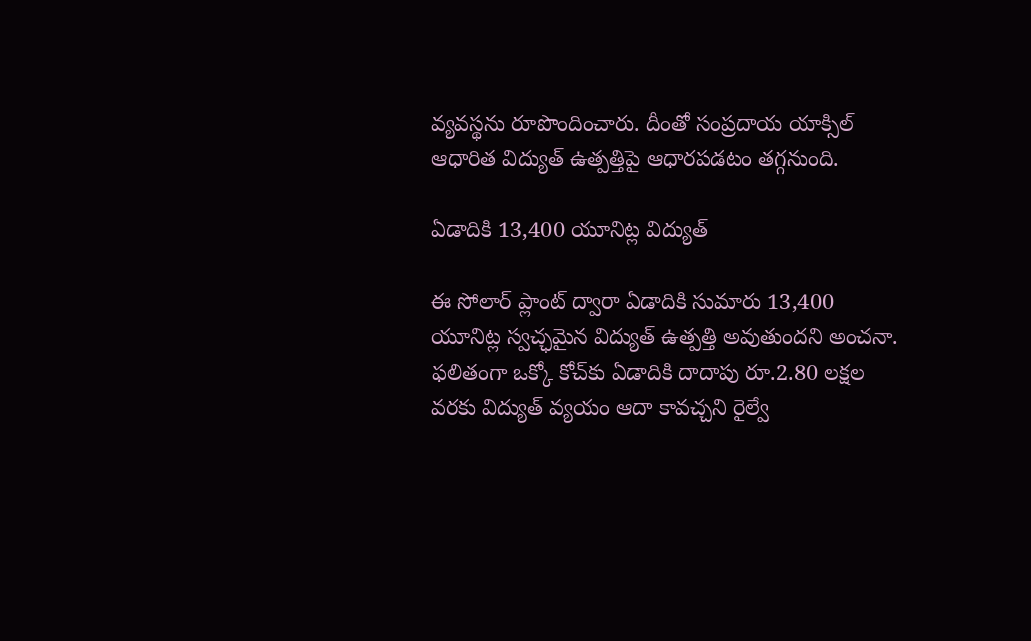వ్యవస్థను రూపొందించారు. దీంతో సంప్రదాయ యాక్సిల్‌ ఆధారిత విద్యుత్‌ ఉత్పత్తిపై ఆధారపడటం తగ్గనుంది.

ఏడాదికి 13,400 యూనిట్ల విద్యుత్‌

ఈ సోలార్‌ ప్లాంట్‌ ద్వారా ఏడాదికి సుమారు 13,400 యూనిట్ల స్వచ్ఛమైన విద్యుత్‌ ఉత్పత్తి అవుతుందని అంచనా. ఫలితంగా ఒక్కో కోచ్‌కు ఏడాదికి దాదాపు రూ.2.80 లక్షల వరకు విద్యుత్‌ వ్యయం ఆదా కావచ్చని రైల్వే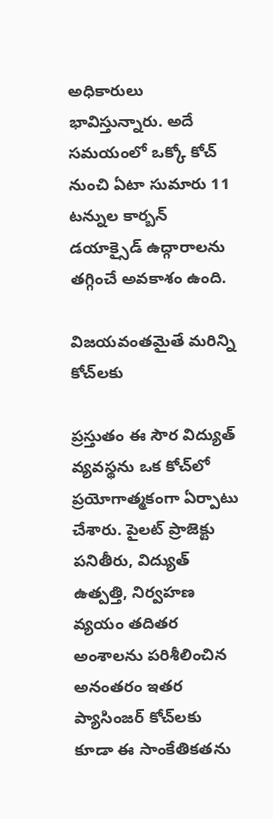అధికారులు భావిస్తున్నారు. అదే సమయంలో ఒక్కో కోచ్‌ నుంచి ఏటా సుమారు 11 టన్నుల కార్బన్‌ డయాక్సైడ్‌ ఉద్గారాలను తగ్గించే అవకాశం ఉంది.

విజయవంతమైతే మరిన్ని కోచ్‌లకు

ప్రస్తుతం ఈ సౌర విద్యుత్‌ వ్యవస్థను ఒక కోచ్‌లో ప్రయోగాత్మకంగా ఏర్పాటు చేశారు. పైలట్‌ ప్రాజెక్టు పనితీరు, విద్యుత్‌ ఉత్పత్తి, నిర్వహణ వ్యయం తదితర అంశాలను పరిశీలించిన అనంతరం ఇతర ప్యాసింజర్‌ కోచ్‌లకు కూడా ఈ సాంకేతికతను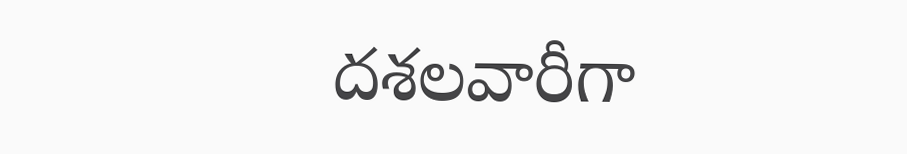దశలవారీగా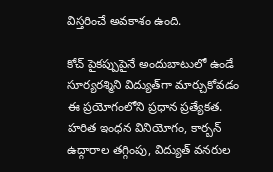విస్తరించే అవకాశం ఉంది.

కోచ్‌ పైకప్పుపైనే అందుబాటులో ఉండే సూర్యరశ్మిని విద్యుత్‌గా మార్చుకోవడం ఈ ప్రయోగంలోని ప్రధాన ప్రత్యేకత. హరిత ఇంధన వినియోగం, కార్బన్‌ ఉద్గారాల తగ్గింపు, విద్యుత్‌ వనరుల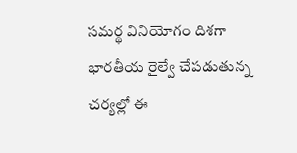సమర్థ వినియోగం దిశగా భారతీయ రైల్వే చేపడుతున్న చర్యల్లో ఈ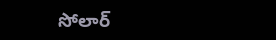సోలార్‌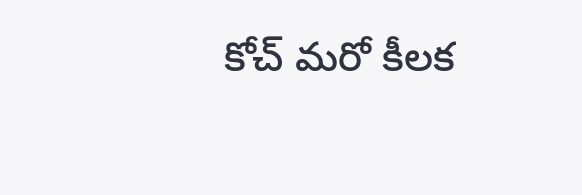కోచ్‌ మరో కీలక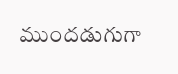ముందడుగుగా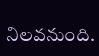నిలవనుంది.